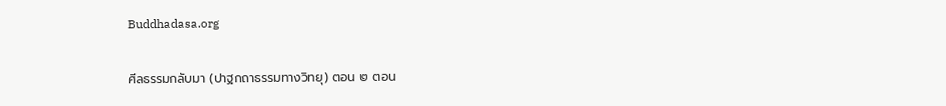Buddhadasa.org

ศีลธรรมกลับมา (ปาฐกถาธรรมทางวิทยุ) ตอน ๒ ตอน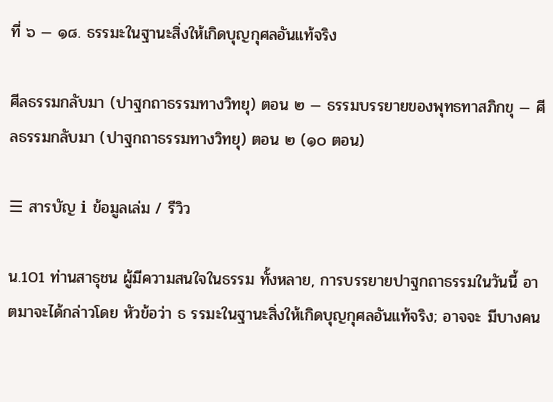ที่ ๖ — ๑๘. ธรรมะในฐานะสิ่งให้เกิดบุญกุศลอันแท้จริง

ศีลธรรมกลับมา (ปาฐกถาธรรมทางวิทยุ) ตอน ๒ — ธรรมบรรยายของพุทธทาสภิกขุ — ศีลธรรมกลับมา (ปาฐกถาธรรมทางวิทยุ) ตอน ๒ (๑๐ ตอน)

☰ สารบัญ ℹ ข้อมูลเล่ม / รีวิว

น.101 ท่านสาธุชน ผู้มีความสนใจในธรรม ทั้งหลาย, การบรรยายปาฐกถาธรรมในวันนี้ อาตมาจะได้กล่าวโดย หัวข้อว่า ธ รรมะในฐานะสิ่งให้เกิดบุญกุศลอันแท้จริง; อาจจะ มีบางคน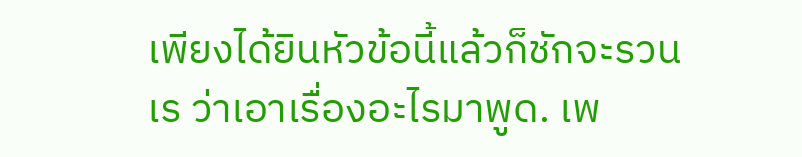เพียงได้ยินหัวข้อนี้แล้วก็ชักจะรวนเร ว่าเอาเรื่องอะไรมาพูด. เพ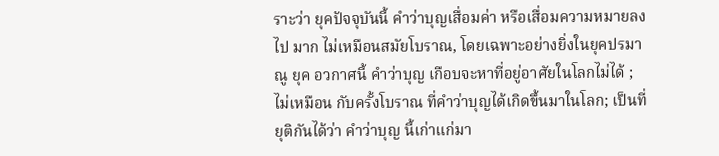ราะว่า ยุคปัจจุบันนี้ คำว่าบุญเสื่อมค่า หรือเสื่อมความหมายลงไป มาก ไม่เหมือนสมัยโบราณ, โดยเฉพาะอย่างยิ่งในยุคปรมาณู ยุค อวกาศนี้ คำว่าบุญ เกือบจะหาที่อยู่อาศัยในโลกไม่ได้ ; ไม่เหมือน กับครั้งโบราณ ที่คำว่าบุญได้เกิดขึ้นมาในโลก; เป็นที่ยุติกันได้ว่า คำว่าบุญ นี้เก่าแก่มา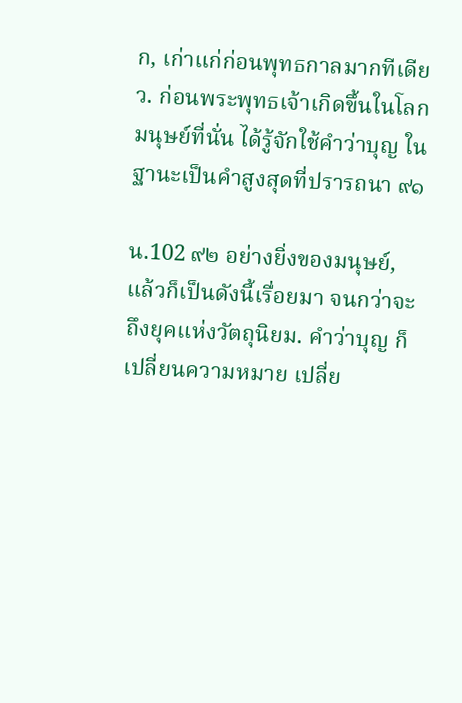ก, เก่าแก่ก่อนพุทธกาลมากทีเดียว. ก่อนพระพุทธเจ้าเกิดขึ้นในโลก มนุษย์ที่นั่น ได้รู้จักใช้คำว่าบุญ ในฐานะเป็นคำสูงสุดที่ปรารถนา ๙๑

น.102 ๙๒ อย่างยิ่งของมนุษย์, แล้วก็เป็นดังนี้เรื่อยมา จนกว่าจะ ถึงยุคแห่งวัตถุนิยม. คำว่าบุญ ก็เปลี่ยนความหมาย เปลี่ย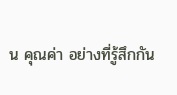น คุณค่า อย่างที่รู้สึกกัน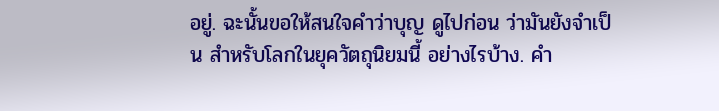อยู่. ฉะนั้นขอให้สนใจคำว่าบุญ ดูไปก่อน ว่ามันยังจำเป็น สำหรับโลกในยุควัตถุนิยมนี้ อย่างไรบ้าง. คำ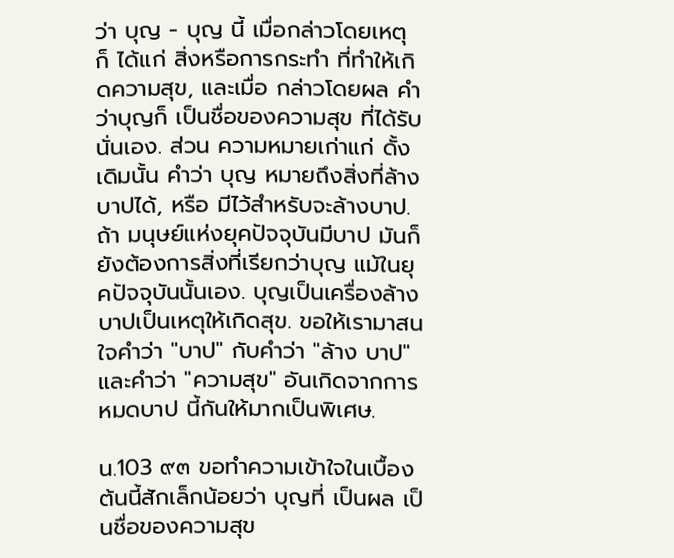ว่า บุญ - บุญ นี้ เมื่อกล่าวโดยเหตุ ก็ ได้แก่ สิ่งหรือการกระทำ ที่ทำให้เกิดความสุข, และเมื่อ กล่าวโดยผล คำว่าบุญก็ เป็นชื่อของความสุข ที่ได้รับ นั่นเอง. ส่วน ความหมายเก่าแก่ ดั้งเดิมนั้น คำว่า บุญ หมายถึงสิ่งที่ล้างบาปได้, หรือ มีไว้สำหรับจะล้างบาป. ถ้า มนุษย์แห่งยุคปัจจุบันมีบาป มันก็ยังต้องการสิ่งที่เรียกว่าบุญ แม้ในยุคปัจจุบันนั้นเอง. บุญเป็นเครื่องล้างบาปเป็นเหตุให้เกิดสุข. ขอให้เรามาสนใจคำว่า "บาป" กับคำว่า "ล้าง บาป" และคำว่า "ความสุข" อันเกิดจากการหมดบาป นี้กันให้มากเป็นพิเศษ.

น.103 ๙๓ ขอทำความเข้าใจในเบื้องต้นนี้สักเล็กน้อยว่า บุญที่ เป็นผล เป็นชื่อของความสุข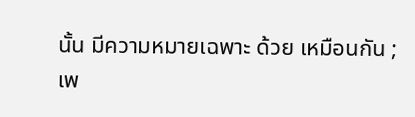นั้น มีความหมายเฉพาะ ด้วย เหมือนกัน ; เพ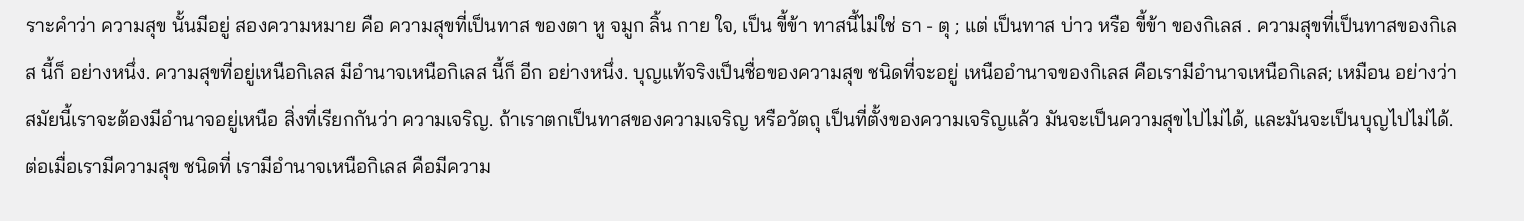ราะคำว่า ความสุข นั้นมีอยู่ สองความหมาย คือ ความสุขที่เป็นทาส ของตา หู จมูก ลิ้น กาย ใจ, เป็น ขี้ข้า ทาสนี้ไม่ใช่ ธา - ตุ ; แต่ เป็นทาส บ่าว หรือ ขี้ข้า ของกิเลส . ความสุขที่เป็นทาสของกิเลส นี้ก็ อย่างหนึ่ง. ความสุขที่อยู่เหนือกิเลส มีอำนาจเหนือกิเลส นี้ก็ อีก อย่างหนึ่ง. บุญแท้จริงเป็นชื่อของความสุข ชนิดที่จะอยู่ เหนืออำนาจของกิเลส คือเรามีอำนาจเหนือกิเลส; เหมือน อย่างว่า สมัยนี้เราจะต้องมีอำนาจอยู่เหนือ สิ่งที่เรียกกันว่า ความเจริญ. ถ้าเราตกเป็นทาสของความเจริญ หรือวัตถุ เป็นที่ตั้งของความเจริญแล้ว มันจะเป็นความสุขไปไม่ได้, และมันจะเป็นบุญไปไม่ได้. ต่อเมื่อเรามีความสุข ชนิดที่ เรามีอำนาจเหนือกิเลส คือมีความ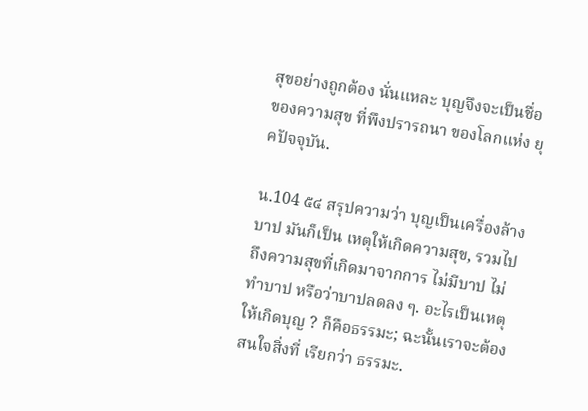สุขอย่างถูกต้อง นั่นแหละ บุญจึงจะเป็นชื่อของความสุข ที่พึงปรารถนา ของโลกแห่ง ยุคปัจจุบัน.

น.104 ๕๔ สรุปความว่า บุญเป็นเครื่องล้างบาป มันก็เป็น เหตุให้เกิดความสุข, รวมไปถึงความสุขที่เกิดมาจากการ ไม่มีบาป ไม่ทำบาป หรือว่าบาปลดลง ๆ. อะไรเป็นเหตุ ให้เกิดบุญ ? ก็คือธรรมะ; ฉะนั้นเราจะต้องสนใจสิ่งที่ เรียกว่า ธรรมะ.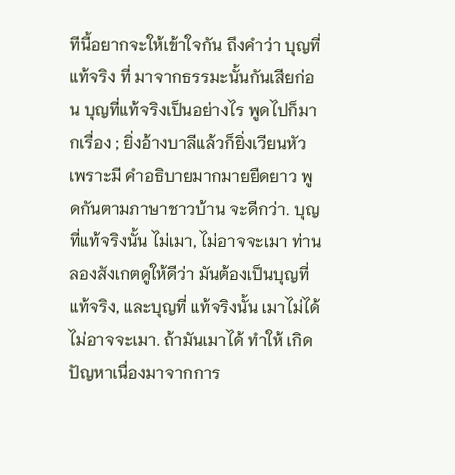ทีนี้อยากจะให้เข้าใจกัน ถึงคำว่า บุญที่แท้จริง ที่ มาจากธรรมะนั้นกันเสียก่อน บุญที่แท้จริงเป็นอย่างไร พูดไปก็มากเรื่อง ; ยิ่งอ้างบาลีแล้วก็ยิ่งเวียนหัว เพราะมี คำอธิบายมากมายยืดยาว พูดกันตามภาษาชาวบ้าน จะดีกว่า. บุญที่แท้จริงนั้น ไม่เมา, ไม่อาจจะเมา ท่าน ลองสังเกตดูให้ดีว่า มันต้องเป็นบุญที่แท้จริง, และบุญที่ แท้จริงนั้น เมาไม่ได้ ไม่อาจจะเมา. ถ้ามันเมาได้ ทำให้ เกิดปัญหาเนื่องมาจากการ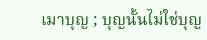เมาบุญ ; บุญนั้นไม่ใช่บุญ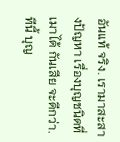อันแท้ จริง. เรามาสะสางปัญหา เรื่องบุญชนิดที่เมาได้ กันเสีย จะดีกว่า. ทีนี้ บุญ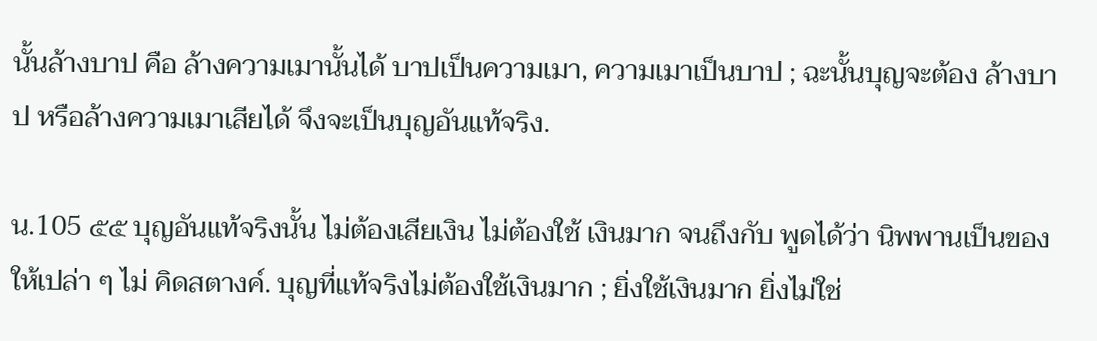นั้นล้างบาป คือ ล้างความเมานั้นได้ บาปเป็นความเมา, ความเมาเป็นบาป ; ฉะนั้นบุญจะต้อง ล้างบาป หรือล้างความเมาเสียได้ จึงจะเป็นบุญอันแท้จริง.

น.105 ๕๕ บุญอันแท้จริงนั้น ไม่ต้องเสียเงิน ไม่ต้องใช้ เงินมาก จนถึงกับ พูดได้ว่า นิพพานเป็นของให้เปล่า ๆ ไม่ คิดสตางค์. บุญที่แท้จริงไม่ต้องใช้เงินมาก ; ยิ่งใช้เงินมาก ยิ่งไม่ใช่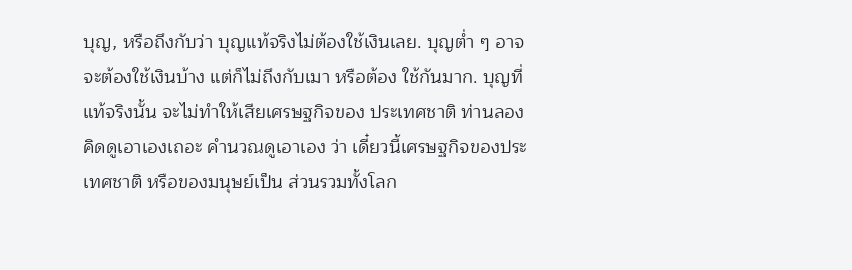บุญ, หรือถึงกับว่า บุญแท้จริงไม่ต้องใช้เงินเลย. บุญต่ำ ๆ อาจจะต้องใช้เงินบ้าง แต่ก็ไม่ถึงกับเมา หรือต้อง ใช้กันมาก. บุญที่แท้จริงนั้น จะไม่ทำให้เสียเศรษฐกิจของ ประเทศชาติ ท่านลองคิดดูเอาเองเถอะ คำนวณดูเอาเอง ว่า เดี๋ยวนี้เศรษฐกิจของประเทศชาติ หรือของมนุษย์เป็น ส่วนรวมทั้งโลก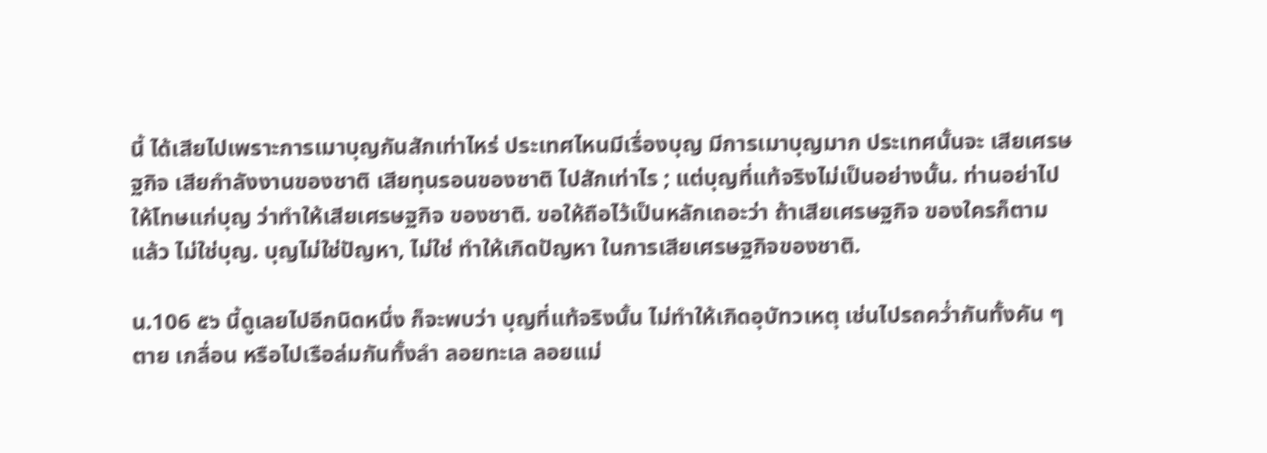นี้ ได้เสียไปเพราะการเมาบุญกันสักเท่าไหร่ ประเทศไหนมีเรื่องบุญ มีการเมาบุญมาก ประเทศนั้นจะ เสียเศรษฐกิจ เสียกำลังงานของชาติ เสียทุนรอนของชาติ ไปสักเท่าไร ; แต่บุญที่แท้จริงไม่เป็นอย่างนั้น. ท่านอย่าไปให้โทษแก่บุญ ว่าทำให้เสียเศรษฐกิจ ของชาติ. ขอให้ถือไว้เป็นหลักเถอะว่า ถ้าเสียเศรษฐกิจ ของใครก็ตามแล้ว ไม่ใช่บุญ. บุญไม่ใช่ปัญหา, ไม่ใช่ ทำให้เกิดปัญหา ในการเสียเศรษฐกิจของชาติ.

น.106 ๕๖ นี้ดูเลยไปอีกนิดหนึ่ง ก็จะพบว่า บุญที่แท้จริงนั้น ไม่ทำให้เกิดอุบัทวเหตุ เช่นไปรถคว่ำกันทั้งคัน ๆ ตาย เกลื่อน หรือไปเรือล่มกันทั้งลำ ลอยทะเล ลอยแม่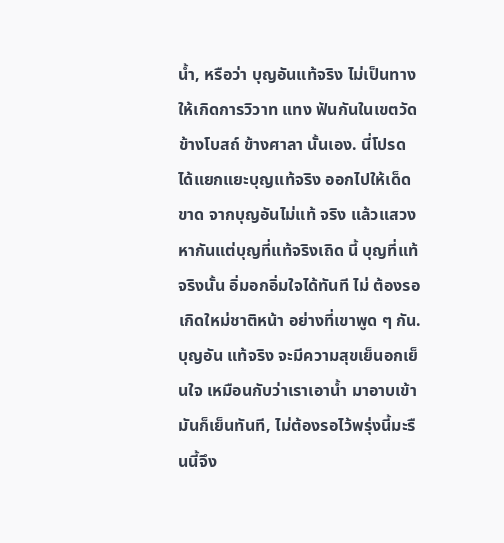น้ำ, หรือว่า บุญอันแท้จริง ไม่เป็นทางให้เกิดการวิวาท แทง ฟันกันในเขตวัด ข้างโบสถ์ ข้างศาลา นั้นเอง. นี่โปรด ได้แยกแยะบุญแท้จริง ออกไปให้เด็ดขาด จากบุญอันไม่แท้ จริง แล้วแสวงหากันแต่บุญที่แท้จริงเถิด นี้ บุญที่แท้จริงนั้น อิ่มอกอิ่มใจได้ทันที ไม่ ต้องรอเกิดใหม่ชาติหน้า อย่างที่เขาพูด ๆ กัน. บุญอัน แท้จริง จะมีความสุขเย็นอกเย็นใจ เหมือนกับว่าเราเอาน้ำ มาอาบเข้า มันก็เย็นทันที, ไม่ต้องรอไว้พรุ่งนี้มะรืนนี้จึง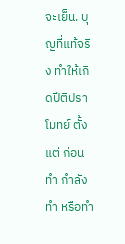จะเย็น. บุญที่แท้จริง ทำให้เกิดปีติปราโมทย์ ตั้งแต่ ก่อนทำ กำลังทำ หรือทำ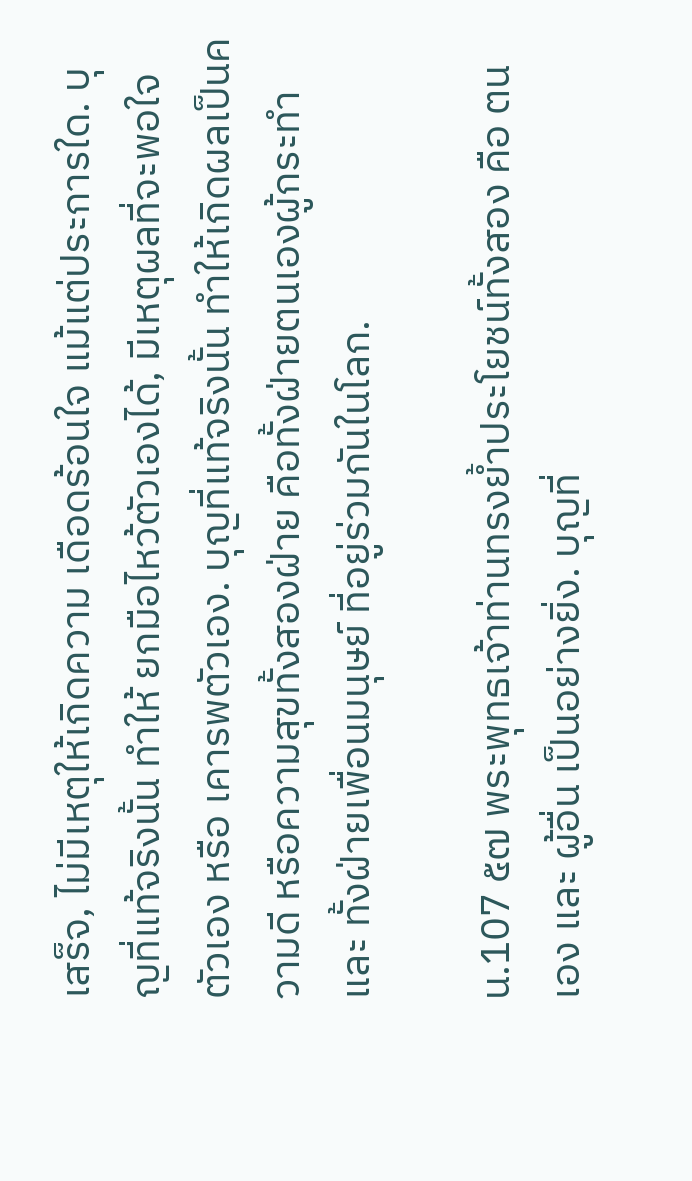เสร็จ, ไม่มีเหตุให้เกิดความ เดือดร้อนใจ แม้แต่ประการใด. บุญที่แท้จริงนั้น ทำให้ ยกมือไหว้ตัวเองได้, มีเหตุผลที่จะพอใจตัวเอง หรือ เคารพตัวเอง. บุญที่แท้จริงนั้น ทำให้เกิดผลเป็นความดี หรือความสุขทั้งสองฝ่าย คือทั้งฝ่ายตนเองผู้กระทำ และ ทั้งฝ่ายเพื่อนมนุษย์ ที่อยู่ร่วมกันในโลก.

น.107 ๕๗ พระพุทธเจ้าท่านทรงย้ำประโยชน์ทั้งสอง คือ ตนเอง และ ผู้อื่น เป็นอย่างยิ่ง. บุญที่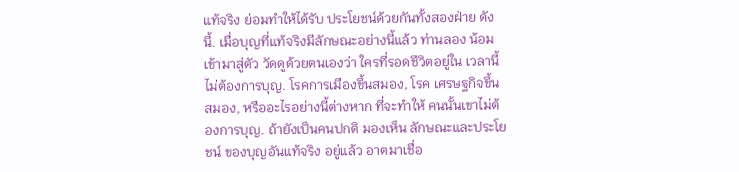แท้จริง ย่อมทำให้ได้รับ ประโยชน์ด้วยกันทั้งสองฝ่าย ดังนี้. เมื่อบุญที่แท้จริงมีลักษณะอย่างนี้แล้ว ท่านลอง น้อมเข้ามาสู่ตัว วัดดูด้วยตนเองว่า ใครที่รอดชีวิตอยู่ใน เวลานี้ ไม่ต้องการบุญ. โรคการเมืองขึ้นสมอง, โรค เศรษฐกิจขึ้นสมอง, หรืออะไรอย่างนี้ต่างหาก ที่จะทำให้ คนนั้นเขาไม่ต้องการบุญ. ถ้ายังเป็นคนปกติ มองเห็น ลักษณะและประโยชน์ ของบุญอันแท้จริง อยู่แล้ว อาตมาเชื่อ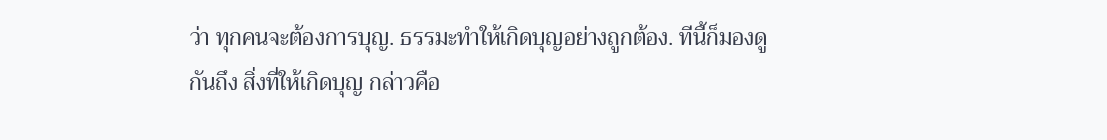ว่า ทุกคนจะต้องการบุญ. ธรรมะทำให้เกิดบุญอย่างถูกต้อง. ทีนี้ก็มองดูกันถึง สิ่งที่ให้เกิดบุญ กล่าวคือ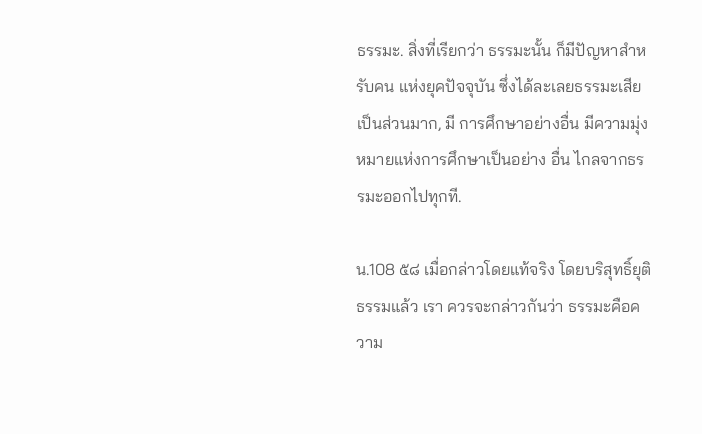ธรรมะ. สิ่งที่เรียกว่า ธรรมะนั้น ก็มีปัญหาสำหรับคน แห่งยุคปัจจุบัน ซึ่งได้ละเลยธรรมะเสียเป็นส่วนมาก, มี การศึกษาอย่างอื่น มีความมุ่งหมายแห่งการศึกษาเป็นอย่าง อื่น ไกลจากธรรมะออกไปทุกที.

น.108 ๕๘ เมื่อกล่าวโดยแท้จริง โดยบริสุทธิ์ยุติธรรมแล้ว เรา ควรจะกล่าวกันว่า ธรรมะคือความ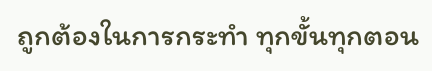ถูกต้องในการกระทำ ทุกขั้นทุกตอน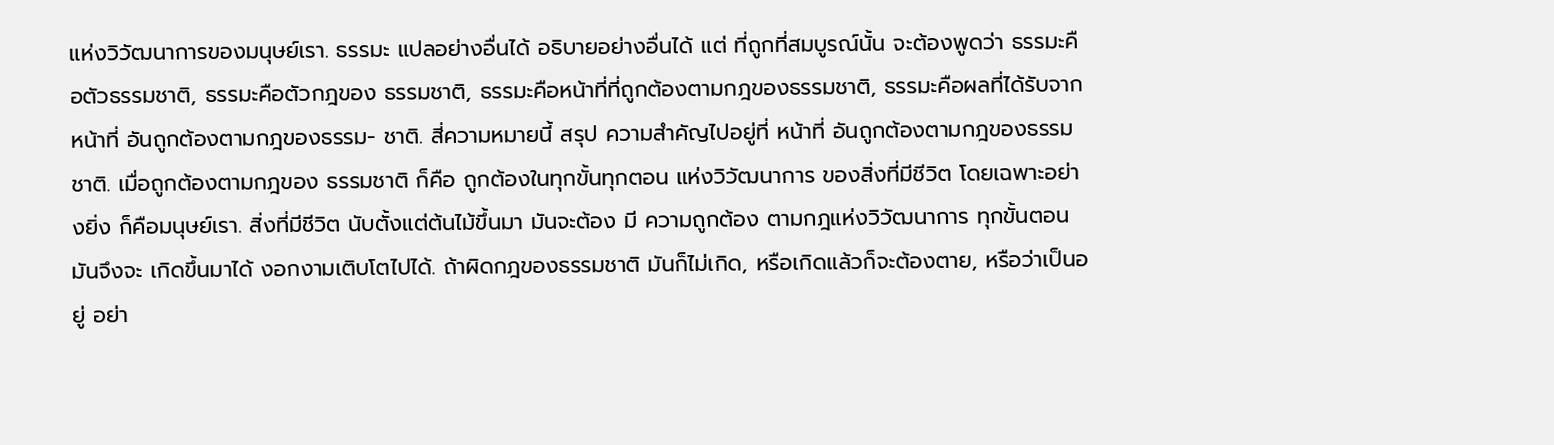แห่งวิวัฒนาการของมนุษย์เรา. ธรรมะ แปลอย่างอื่นได้ อธิบายอย่างอื่นได้ แต่ ที่ถูกที่สมบูรณ์นั้น จะต้องพูดว่า ธรรมะคือตัวธรรมชาติ, ธรรมะคือตัวกฎของ ธรรมชาติ, ธรรมะคือหน้าที่ที่ถูกต้องตามกฎของธรรมชาติ, ธรรมะคือผลที่ได้รับจากหน้าที่ อันถูกต้องตามกฎของธรรม- ชาติ. สี่ความหมายนี้ สรุป ความสำคัญไปอยู่ที่ หน้าที่ อันถูกต้องตามกฎของธรรมชาติ. เมื่อถูกต้องตามกฎของ ธรรมชาติ ก็คือ ถูกต้องในทุกขั้นทุกตอน แห่งวิวัฒนาการ ของสิ่งที่มีชีวิต โดยเฉพาะอย่างยิ่ง ก็คือมนุษย์เรา. สิ่งที่มีชีวิต นับตั้งแต่ต้นไม้ขึ้นมา มันจะต้อง มี ความถูกต้อง ตามกฎแห่งวิวัฒนาการ ทุกขั้นตอน มันจึงจะ เกิดขึ้นมาได้ งอกงามเติบโตไปได้. ถ้าผิดกฎของธรรมชาติ มันก็ไม่เกิด, หรือเกิดแล้วก็จะต้องตาย, หรือว่าเป็นอยู่ อย่า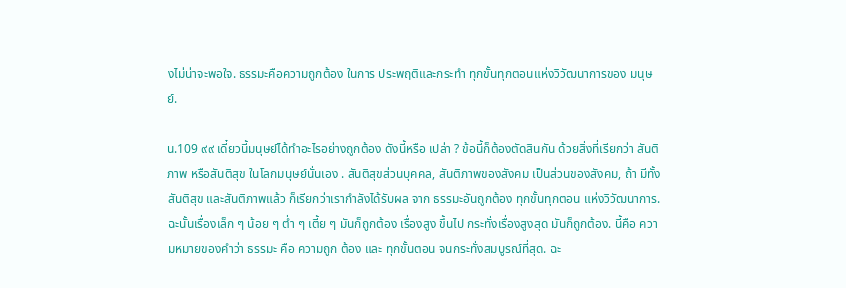งไม่น่าจะพอใจ. ธรรมะคือความถูกต้อง ในการ ประพฤติและกระทำ ทุกขั้นทุกตอนแห่งวิวัฒนาการของ มนุษย์.

น.109 ๙๙ เดี๋ยวนี้มนุษย์ได้ทำอะไรอย่างถูกต้อง ดังนี้หรือ เปล่า ? ข้อนี้ก็ต้องตัดสินกัน ด้วยสิ่งที่เรียกว่า สันติภาพ หรือสันติสุข ในโลกมนุษย์นั่นเอง . สันติสุขส่วนบุคคล, สันติภาพของสังคม เป็นส่วนของสังคม, ถ้า มีทั้งสันติสุข และสันติภาพแล้ว ก็เรียกว่าเรากำลังได้รับผล จาก ธรรมะอันถูกต้อง ทุกขั้นทุกตอน แห่งวิวัฒนาการ. ฉะนั้นเรื่องเล็ก ๆ น้อย ๆ ต่ำ ๆ เตี้ย ๆ มันก็ถูกต้อง เรื่องสูง ขึ้นไป กระทั่งเรื่องสูงสุด มันก็ถูกต้อง. นี้คือ ความหมายของคำว่า ธรรมะ คือ ความถูก ต้อง และ ทุกขั้นตอน จนกระทั่งสมบูรณ์ที่สุด. ฉะ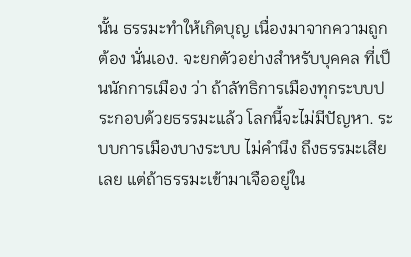นั้น ธรรมะทำให้เกิดบุญ เนื่องมาจากความถูกต้อง นั่นเอง. จะยกตัวอย่างสำหรับบุคคล ที่เป็นนักการเมือง ว่า ถ้าลัทธิการเมืองทุกระบบประกอบด้วยธรรมะแล้ว โลกนี้จะไม่มีปัญหา. ระบบการเมืองบางระบบ ไม่คำนึง ถึงธรรมะเสียเลย แต่ถ้าธรรมะเข้ามาเจืออยู่ใน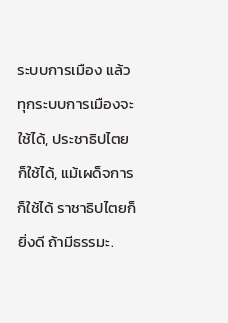ระบบการเมือง แล้ว ทุกระบบการเมืองจะใช้ได้, ประชาธิปไตย ก็ใช้ได้, แม้เผด็จการ ก็ใช้ได้ ราชาธิปไตยก็ยิ่งดี ถ้ามีธรรมะ.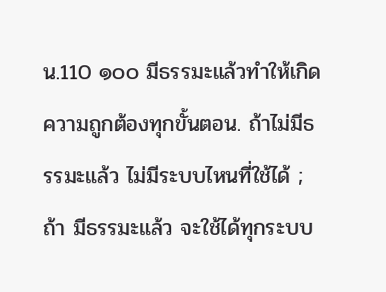น.110 ๑๐๐ มีธรรมะแล้วทำให้เกิดความถูกต้องทุกขั้นตอน. ถ้าไม่มีธรรมะแล้ว ไม่มีระบบไหนที่ใช้ได้ ; ถ้า มีธรรมะแล้ว จะใช้ได้ทุกระบบ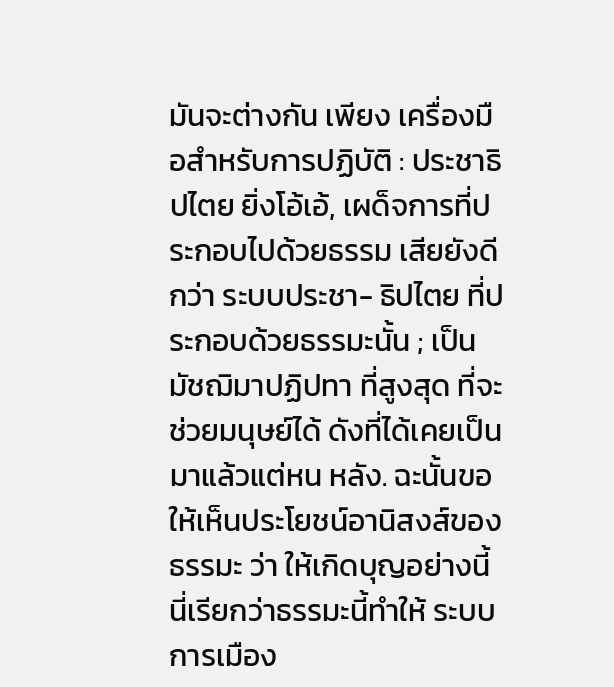มันจะต่างกัน เพียง เครื่องมือสำหรับการปฏิบัติ : ประชาธิปไตย ยิ่งโอ้เอ้, เผด็จการที่ประกอบไปด้วยธรรม เสียยังดีกว่า ระบบประชา- ธิปไตย ที่ประกอบด้วยธรรมะนั้น ; เป็นมัชฌิมาปฏิปทา ที่สูงสุด ที่จะช่วยมนุษย์ได้ ดังที่ได้เคยเป็นมาแล้วแต่หน หลัง. ฉะนั้นขอให้เห็นประโยชน์อานิสงส์ของธรรมะ ว่า ให้เกิดบุญอย่างนี้ นี่เรียกว่าธรรมะนี้ทำให้ ระบบการเมือง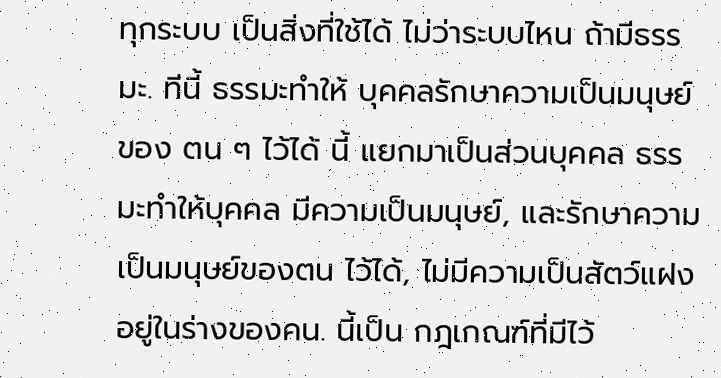ทุกระบบ เป็นสิ่งที่ใช้ได้ ไม่ว่าระบบไหน ถ้ามีธรรมะ. ทีนี้ ธรรมะทำให้ บุคคลรักษาความเป็นมนุษย์ของ ตน ๆ ไว้ได้ นี้ แยกมาเป็นส่วนบุคคล ธรรมะทำให้บุคคล มีความเป็นมนุษย์, และรักษาความเป็นมนุษย์ของตน ไว้ได้, ไม่มีความเป็นสัตว์แฝงอยู่ในร่างของคน. นี้เป็น กฎเกณฑ์ที่มีไว้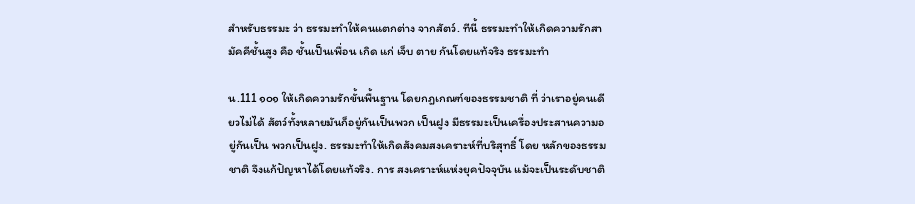สำหรับธรรมะ ว่า ธรรมะทำให้คนแตกต่าง จากสัตว์. ทีนี้ ธรรมะทำให้เกิดความรักสามัคคีชั้นสูง คือ ชั้นเป็นเพื่อน เกิด แก่ เจ็บ ตาย กันโดยแท้จริง ธรรมะทำ

น.111 ๑๐๑ ให้เกิดความรักขั้นพื้นฐาน โดยกฎเกณฑ์ของธรรมชาติ ที่ ว่าเราอยู่คนเดียวไม่ได้ สัตว์ทั้งหลายมันก็อยู่กันเป็นพวก เป็นฝูง มีธรรมะเป็นเครื่องประสานความอยู่กันเป็น พวกเป็นฝูง. ธรรมะทำให้เกิดสังคมสงเคราะห์ที่บริสุทธิ์ โดย หลักของธรรมชาติ จึงแก้ปัญหาได้โดยแท้จริง. การ สงเคราะห์แห่งยุคปัจจุบัน แม้จะเป็นระดับชาติ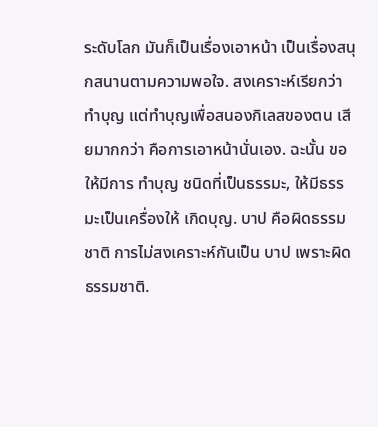ระดับโลก มันก็เป็นเรื่องเอาหน้า เป็นเรื่องสนุกสนานตามความพอใจ. สงเคราะห์เรียกว่า ทำบุญ แต่ทำบุญเพื่อสนองกิเลสของตน เสียมากกว่า คือการเอาหน้านั่นเอง. ฉะนั้น ขอให้มีการ ทำบุญ ชนิดที่เป็นธรรมะ, ให้มีธรรมะเป็นเครื่องให้ เกิดบุญ. บาป คือผิดธรรมชาติ การไม่สงเคราะห์กันเป็น บาป เพราะผิดธรรมชาติ.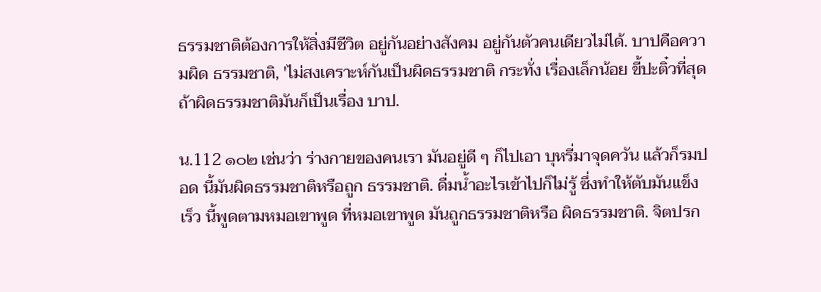ธรรมชาติต้องการให้สิ่งมีชีวิต อยู่กันอย่างสังคม อยู่กันตัวคนเดียวไม่ได้. บาปคือความผิด ธรรมชาติ, 'ไม่สงเคราะห์กันเป็นผิดธรรมชาติ กระทั่ง เรื่องเล็กน้อย ขี้ปะติ๋วที่สุด ถ้าผิดธรรมชาติมันก็เป็นเรื่อง บาป.

น.112 ๑๐๒ เช่นว่า ร่างกายของคนเรา มันอยู่ดี ๆ ก็ไปเอา บุหรี่มาจุดควัน แล้วก็รมปอด นี้มันผิดธรรมชาติหรือถูก ธรรมชาติ. ดื่มน้ำอะไรเข้าไปก็ไม่รู้ ซึ่งทำให้ตับมันแข็งเร็ว นี้พูดตามหมอเขาพูด ที่หมอเขาพูด มันถูกธรรมชาติหรือ ผิดธรรมชาติ. จิตปรก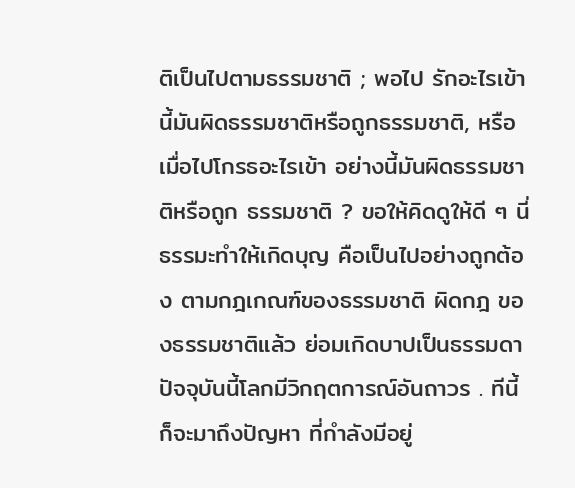ติเป็นไปตามธรรมชาติ ; พอไป รักอะไรเข้า นี้มันผิดธรรมชาติหรือถูกธรรมชาติ, หรือ เมื่อไปโกรธอะไรเข้า อย่างนี้มันผิดธรรมชาติหรือถูก ธรรมชาติ ? ขอให้คิดดูให้ดี ๆ นี่ธรรมะทำให้เกิดบุญ คือเป็นไปอย่างถูกต้อง ตามกฎเกณฑ์ของธรรมชาติ ผิดกฎ ของธรรมชาติแล้ว ย่อมเกิดบาปเป็นธรรมดา ปัจจุบันนี้โลกมีวิกฤตการณ์อันถาวร . ทีนี้ก็จะมาถึงปัญหา ที่กำลังมีอยู่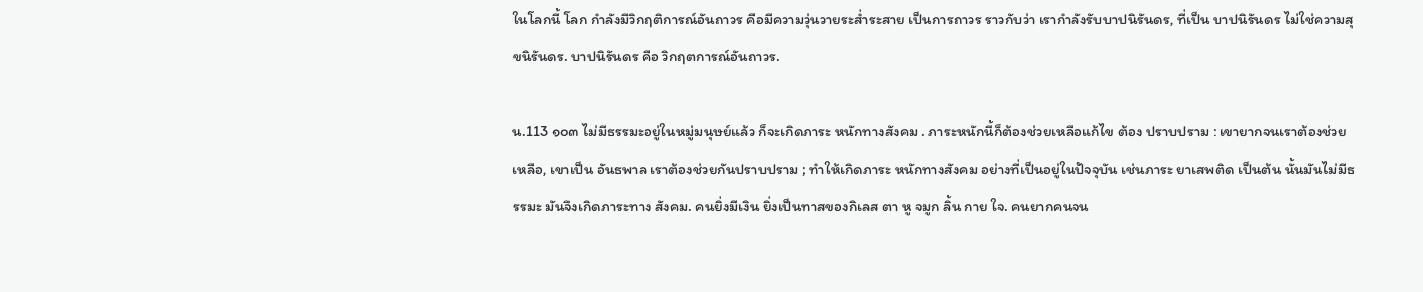ในโลกนี้ โลก กำลังมีวิกฤติการณ์อันถาวร คือมีความวุ่นวายระส่ำระสาย เป็นการถาวร ราวกับว่า เรากำลังรับบาปนิรันดร, ที่เป็น บาปนิรันดร ไม่ใช่ความสุขนิรันดร. บาปนิรันดร คือ วิกฤตการณ์อันถาวร.

น.113 ๑๐๓ ไม่มีธรรมะอยู่ในหมู่มนุษย์แล้ว ก็จะเกิดภาระ หนักทางสังคม . ภาระหนักนี้ก็ต้องช่วยเหลือแก้ไข ต้อง ปราบปราม : เขายากจนเราต้องช่วยเหลือ, เขาเป็น อันธพาล เราต้องช่วยกันปราบปราม ; ทำให้เกิดภาระ หนักทางสังคม อย่างที่เป็นอยู่ในปัจจุบัน เช่นภาระ ยาเสพติด เป็นต้น นั้นมันไม่มีธรรมะ มันจึงเกิดภาระทาง สังคม. คนยิ่งมีเงิน ยิ่งเป็นทาสของกิเลส ตา หู จมูก ลิ้น กาย ใจ. คนยากคนจน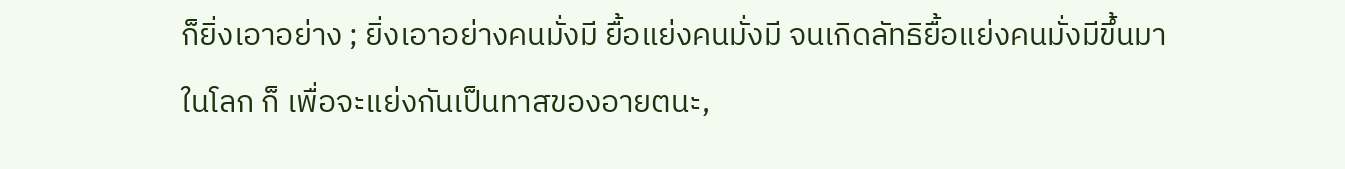ก็ยิ่งเอาอย่าง ; ยิ่งเอาอย่างคนมั่งมี ยื้อแย่งคนมั่งมี จนเกิดลัทธิยื้อแย่งคนมั่งมีขึ้นมาในโลก ก็ เพื่อจะแย่งกันเป็นทาสของอายตนะ,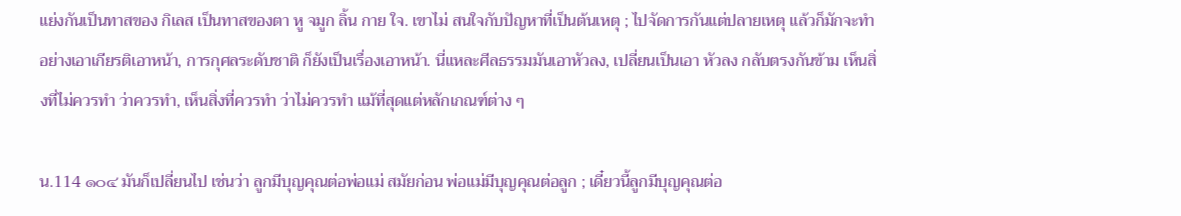แย่งกันเป็นทาสของ กิเลส เป็นทาสของตา หู จมูก ลิ้น กาย ใจ. เขาไม่ สนใจกับปัญหาที่เป็นต้นเหตุ ; ไปจัดการกันแต่ปลายเหตุ แล้วก็มักจะทำอย่างเอาเกียรติเอาหน้า, การกุศลระดับชาติ ก็ยังเป็นเรื่องเอาหน้า. นี่แหละศีลธรรมมันเอาหัวลง, เปลี่ยนเป็นเอา หัวลง กลับตรงกันข้าม เห็นสิ่งที่ไม่ควรทำ ว่าควรทำ, เห็นสิ่งที่ควรทำ ว่าไม่ควรทำ แม้ที่สุดแต่หลักเกณฑ์ต่าง ๆ

น.114 ๑๐๔ มันก็เปลี่ยนไป เช่นว่า ลูกมีบุญคุณต่อพ่อแม่ สมัยก่อน พ่อแม่มีบุญคุณต่อลูก ; เดี๋ยวนี้ลูกมีบุญคุณต่อ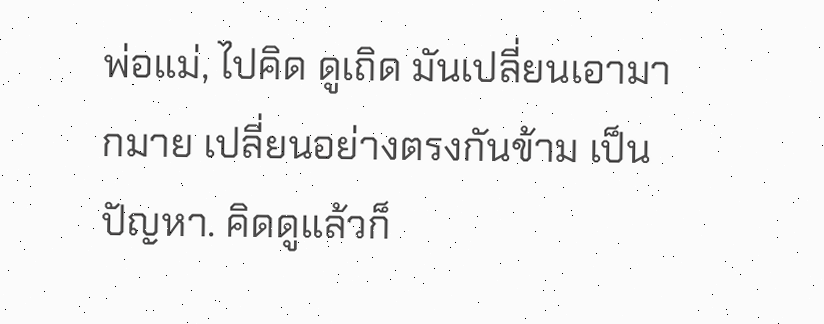พ่อแม่, ไปคิด ดูเถิด มันเปลี่ยนเอามากมาย เปลี่ยนอย่างตรงกันข้าม เป็น ปัญหา. คิดดูแล้วก็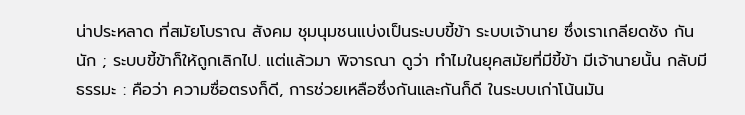น่าประหลาด ที่สมัยโบราณ สังคม ชุมนุมชนแบ่งเป็นระบบขี้ข้า ระบบเจ้านาย ซึ่งเราเกลียดชัง กันนัก ; ระบบขี้ข้าก็ให้ถูกเลิกไป. แต่แล้วมา พิจารณา ดูว่า ทำไมในยุคสมัยที่มีขี้ข้า มีเจ้านายนั้น กลับมีธรรมะ : คือว่า ความซื่อตรงก็ดี, การช่วยเหลือซึ่งกันและกันก็ดี ในระบบเก่าโน้นมัน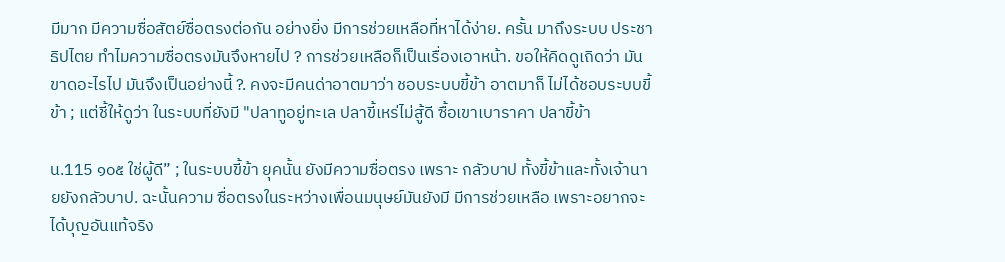มีมาก มีความซื่อสัตย์ซื่อตรงต่อกัน อย่างยิ่ง มีการช่วยเหลือที่หาได้ง่าย. ครั้น มาถึงระบบ ประชาธิปไตย ทำไมความซื่อตรงมันจึงหายไป ? การช่วยเหลือก็เป็นเรื่องเอาหน้า. ขอให้คิดดูเถิดว่า มัน ขาดอะไรไป มันจึงเป็นอย่างนี้ ?. คงจะมีคนด่าอาตมาว่า ชอบระบบขี้ข้า อาตมาก็ ไม่ได้ชอบระบบขี้ข้า ; แต่ชี้ให้ดูว่า ในระบบที่ยังมี "ปลาทูอยู่ทะเล ปลาขี้เหร่ไม่สู้ดี ซื้อเขาเบาราคา ปลาขี้ข้า

น.115 ๑๐๕ ใช่ผู้ดี” ; ในระบบขี้ข้า ยุคนั้น ยังมีความซื่อตรง เพราะ กลัวบาป ทั้งขี้ข้าและทั้งเจ้านายยังกลัวบาป. ฉะนั้นความ ซื่อตรงในระหว่างเพื่อนมนุษย์มันยังมี มีการช่วยเหลือ เพราะอยากจะได้บุญอันแท้จริง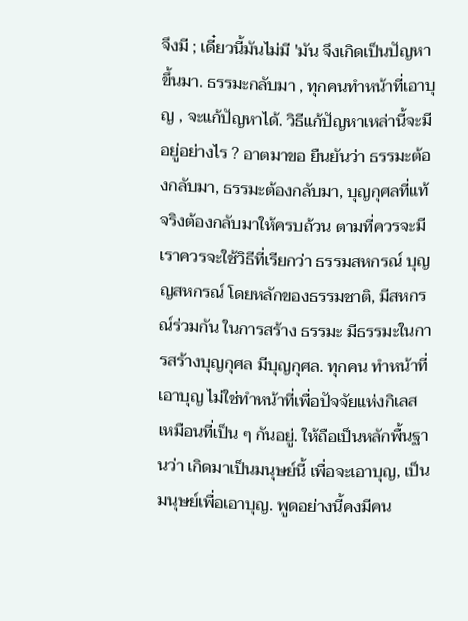จึงมี ; เดี๋ยวนี้มันไม่มี 'มัน จึงเกิดเป็นปัญหาขึ้นมา. ธรรมะกลับมา , ทุกคนทำหน้าที่เอาบุญ , จะแก้ปัญหาได้. วิธีแก้ปัญหาเหล่านี้จะมีอยู่อย่างไร ? อาตมาขอ ยืนยันว่า ธรรมะต้องกลับมา, ธรรมะต้องกลับมา, บุญกุศลที่แท้จริงต้องกลับมาให้ครบถ้วน ตามที่ควรจะมี เราควรจะใช้วิธีที่เรียกว่า ธรรมสหกรณ์ บุญญสหกรณ์ โดยหลักของธรรมชาติ, มีสหกรณ์ร่วมกัน ในการสร้าง ธรรมะ มีธรรมะในการสร้างบุญกุศล มีบุญกุศล. ทุกคน ทำหน้าที่เอาบุญ ไม่ใช่ทำหน้าที่เพื่อปัจจัยแห่งกิเลส เหมือนที่เป็น ๆ กันอยู่. ให้ถือเป็นหลักพื้นฐานว่า เกิดมาเป็นมนุษย์นี้ เพื่อจะเอาบุญ, เป็นมนุษย์เพื่อเอาบุญ. พูดอย่างนี้คงมีคน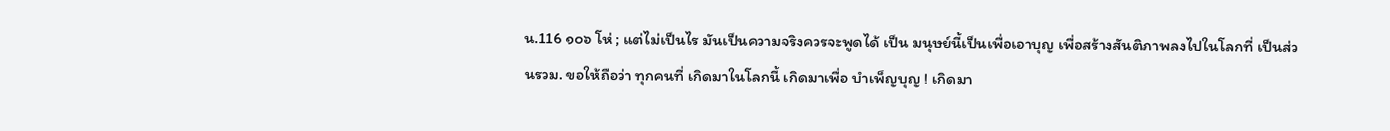น.116 ๑๐๖ โห่ ; แต่ไม่เป็นไร มันเป็นความจริงควรจะพูดได้ เป็น มนุษย์นี้เป็นเพื่อเอาบุญ เพื่อสร้างสันติภาพลงไปในโลกที่ เป็นส่วนรวม. ขอให้ถือว่า ทุกคนที่ เกิดมาในโลกนี้ เกิดมาเพื่อ บำเพ็ญบุญ ! เกิดมา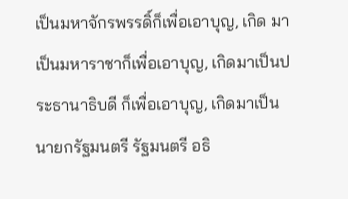เป็นมหาจักรพรรดิ์ก็เพื่อเอาบุญ, เกิด มาเป็นมหาราชาก็เพื่อเอาบุญ, เกิดมาเป็นประธานาธิบดี ก็เพื่อเอาบุญ, เกิดมาเป็นนายกรัฐมนตรี รัฐมนตรี อธิ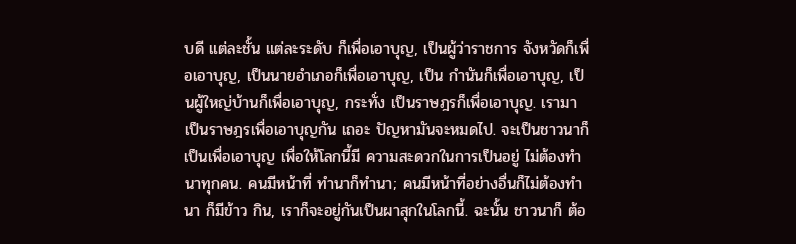บดี แต่ละชั้น แต่ละระดับ ก็เพื่อเอาบุญ, เป็นผู้ว่าราชการ จังหวัดก็เพื่อเอาบุญ, เป็นนายอำเภอก็เพื่อเอาบุญ, เป็น กำนันก็เพื่อเอาบุญ, เป็นผู้ใหญ่บ้านก็เพื่อเอาบุญ, กระทั่ง เป็นราษฎรก็เพื่อเอาบุญ. เรามาเป็นราษฎรเพื่อเอาบุญกัน เถอะ ปัญหามันจะหมดไป. จะเป็นชาวนาก็เป็นเพื่อเอาบุญ เพื่อให้โลกนี้มี ความสะดวกในการเป็นอยู่ ไม่ต้องทำนาทุกคน. คนมีหน้าที่ ทำนาก็ทำนา; คนมีหน้าที่อย่างอื่นก็ไม่ต้องทำนา ก็มีข้าว กิน, เราก็จะอยู่กันเป็นผาสุกในโลกนี้. ฉะนั้น ชาวนาก็ ต้อ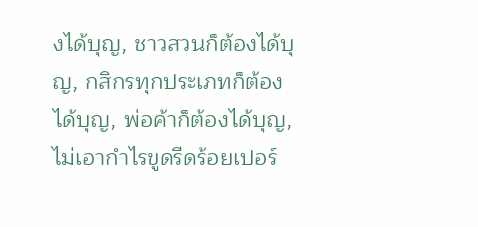งได้บุญ, ชาวสวนก็ต้องได้บุญ, กสิกรทุกประเภทก็ต้อง ได้บุญ, พ่อค้าก็ต้องได้บุญ, ไม่เอากำไรขูดรีดร้อยเปอร์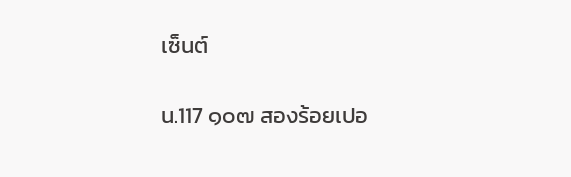เซ็นต์

น.117 ๑๐๗ สองร้อยเปอ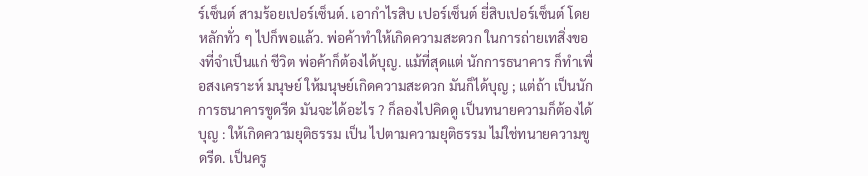ร์เซ็นต์ สามร้อยเปอร์เซ็นต์. เอากำไรสิบ เปอร์เซ็นต์ ยี่สิบเปอร์เซ็นต์ โดยหลักทั่ว ๆ ไปก็พอแล้ว. พ่อค้าทำให้เกิดความสะดวก ในการถ่ายเทสิ่งของที่จำเป็นแก่ ชีวิต พ่อค้าก็ต้องได้บุญ. แม้ที่สุดแต่ นักการธนาคาร ก็ทำเพื่อสงเคราะห์ มนุษย์ ให้มนุษย์เกิดความสะดวก มันก็ได้บุญ ; แต่ถ้า เป็นนักการธนาคารขูดรีด มันจะได้อะไร ? ก็ลองไปคิดดู เป็นทนายความก็ต้องได้บุญ : ให้เกิดความยุติธรรม เป็น ไปตามความยุติธรรม ไม่ใช่ทนายความขูดรีด. เป็นครู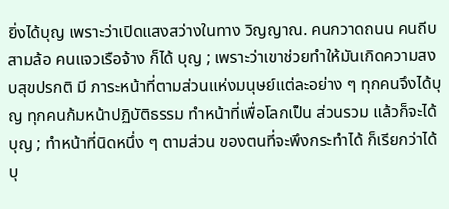ยิ่งได้บุญ เพราะว่าเปิดแสงสว่างในทาง วิญญาณ. คนกวาดถนน คนถีบสามล้อ คนแจวเรือจ้าง ก็ได้ บุญ ; เพราะว่าเขาช่วยทำให้มันเกิดความสงบสุขปรกติ มี ภาระหน้าที่ตามส่วนแห่งมนุษย์แต่ละอย่าง ๆ ทุกคนจึงได้บุญ ทุกคนก้มหน้าปฏิบัติธรรม ทำหน้าที่เพื่อโลกเป็น ส่วนรวม แล้วก็จะได้บุญ ; ทำหน้าที่นิดหนึ่ง ๆ ตามส่วน ของตนที่จะพึงกระทำได้ ก็เรียกว่าได้บุ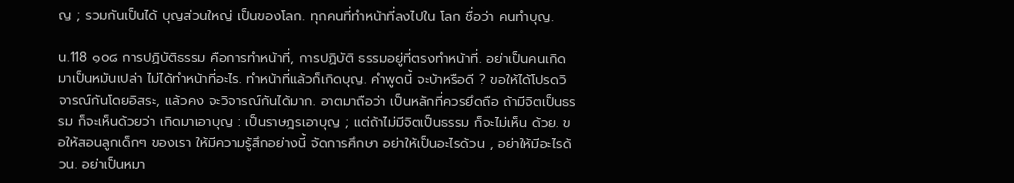ญ ; รวมกันเป็นได้ บุญส่วนใหญ่ เป็นของโลก. ทุกคนที่ทำหน้าที่ลงไปใน โลก ชื่อว่า คนทำบุญ.

น.118 ๑๐๘ การปฏิบัติธรรม คือการทำหน้าที่, การปฏิบัติ ธรรมอยู่ที่ตรงทำหน้าที่. อย่าเป็นคนเกิดมาเป็นหมันเปล่า ไม่ได้ทำหน้าที่อะไร. ทำหน้าที่แล้วก็เกิดบุญ. คำพูดนี้ จะบ้าหรือดี ? ขอให้ได้โปรดวิจารณ์กันโดยอิสระ, แล้วคง จะวิจารณ์กันได้มาก. อาตมาถือว่า เป็นหลักที่ควรยึดถือ ถ้ามีจิตเป็นธรรม ก็จะเห็นด้วยว่า เกิดมาเอาบุญ : เป็นราษฎรเอาบุญ ; แต่ถ้าไม่มีจิตเป็นธรรม ก็จะไม่เห็น ด้วย. ขอให้สอนลูกเด็กๆ ของเรา ให้มีความรู้สึกอย่างนี้ จัดการศึกษา อย่าให้เป็นอะไรด้วน , อย่าให้มีอะไรด้วน. อย่าเป็นหมา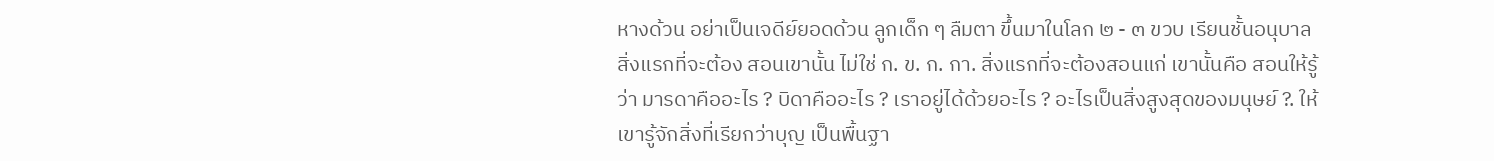หางด้วน อย่าเป็นเจดีย์ยอดด้วน ลูกเด็ก ๆ ลืมตา ขึ้นมาในโลก ๒ - ๓ ขวบ เรียนชั้นอนุบาล สิ่งแรกที่จะต้อง สอนเขานั้น ไม่ใช่ ก. ข. ก. กา. สิ่งแรกที่จะต้องสอนแก่ เขานั้นคือ สอนให้รู้ว่า มารดาคืออะไร ? บิดาคืออะไร ? เราอยู่ได้ด้วยอะไร ? อะไรเป็นสิ่งสูงสุดของมนุษย์ ?. ให้เขารู้จักสิ่งที่เรียกว่าบุญ เป็นพื้นฐา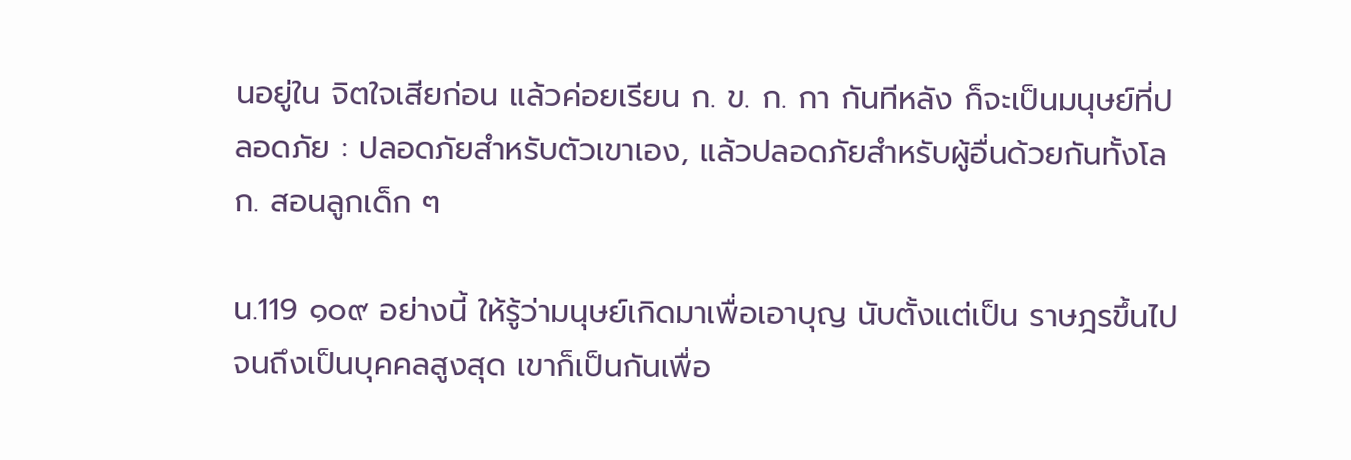นอยู่ใน จิตใจเสียก่อน แล้วค่อยเรียน ก. ข. ก. กา กันทีหลัง ก็จะเป็นมนุษย์ที่ปลอดภัย : ปลอดภัยสำหรับตัวเขาเอง, แล้วปลอดภัยสำหรับผู้อื่นด้วยกันทั้งโลก. สอนลูกเด็ก ๆ

น.119 ๑๐๙ อย่างนี้ ให้รู้ว่ามนุษย์เกิดมาเพื่อเอาบุญ นับตั้งแต่เป็น ราษฎรขึ้นไป จนถึงเป็นบุคคลสูงสุด เขาก็เป็นกันเพื่อ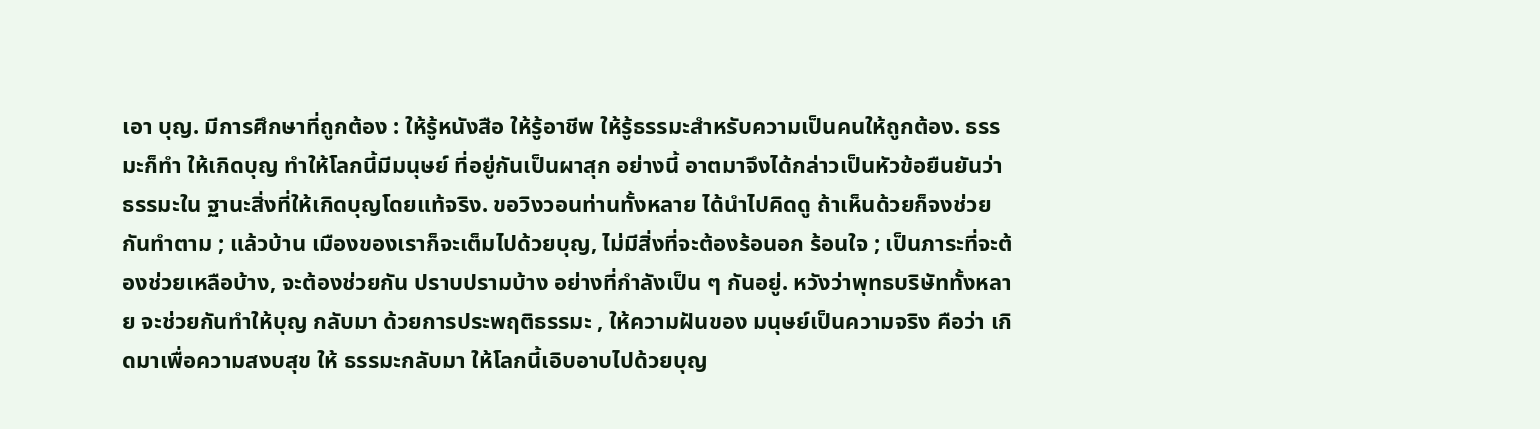เอา บุญ. มีการศึกษาที่ถูกต้อง : ให้รู้หนังสือ ให้รู้อาชีพ ให้รู้ธรรมะสำหรับความเป็นคนให้ถูกต้อง. ธรรมะก็ทำ ให้เกิดบุญ ทำให้โลกนี้มีมนุษย์ ที่อยู่กันเป็นผาสุก อย่างนี้ อาตมาจึงได้กล่าวเป็นหัวข้อยืนยันว่า ธรรมะใน ฐานะสิ่งที่ให้เกิดบุญโดยแท้จริง. ขอวิงวอนท่านทั้งหลาย ได้นำไปคิดดู ถ้าเห็นด้วยก็จงช่วยกันทำตาม ; แล้วบ้าน เมืองของเราก็จะเต็มไปด้วยบุญ, ไม่มีสิ่งที่จะต้องร้อนอก ร้อนใจ ; เป็นภาระที่จะต้องช่วยเหลือบ้าง, จะต้องช่วยกัน ปราบปรามบ้าง อย่างที่กำลังเป็น ๆ กันอยู่. หวังว่าพุทธบริษัททั้งหลาย จะช่วยกันทำให้บุญ กลับมา ด้วยการประพฤติธรรมะ , ให้ความฝันของ มนุษย์เป็นความจริง คือว่า เกิดมาเพื่อความสงบสุข ให้ ธรรมะกลับมา ให้โลกนี้เอิบอาบไปด้วยบุญ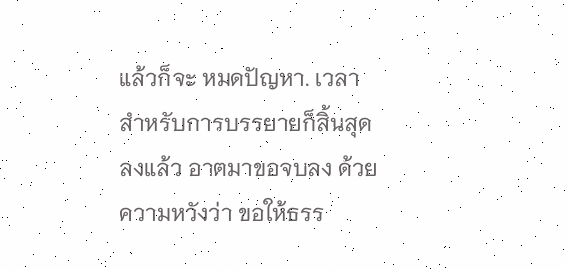แล้วก็จะ หมดปัญหา. เวลาสำหรับการบรรยายก็สิ้นสุดลงแล้ว อาตมาขอจบลง ด้วยความหวังว่า ขอให้ธรร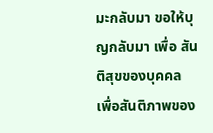มะกลับมา ขอให้บุญกลับมา เพื่อ สันติสุขของบุคคล เพื่อสันติภาพของ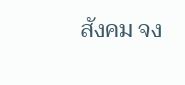สังคม จง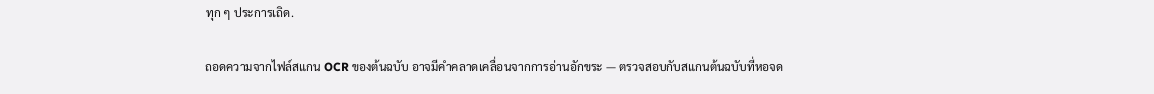ทุก ๆ ประการเถิด.

ถอดความจากไฟล์สแกน OCR ของต้นฉบับ อาจมีคำคลาดเคลื่อนจากการอ่านอักขระ — ตรวจสอบกับสแกนต้นฉบับที่หอจด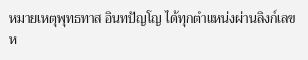หมายเหตุพุทธทาส อินทปัญโญ ได้ทุกตำแหน่งผ่านลิงก์เลขห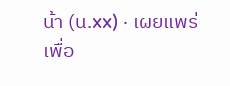น้า (น.xx) · เผยแพร่เพื่อ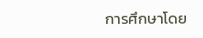การศึกษาโดย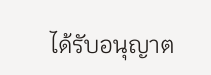ได้รับอนุญาต